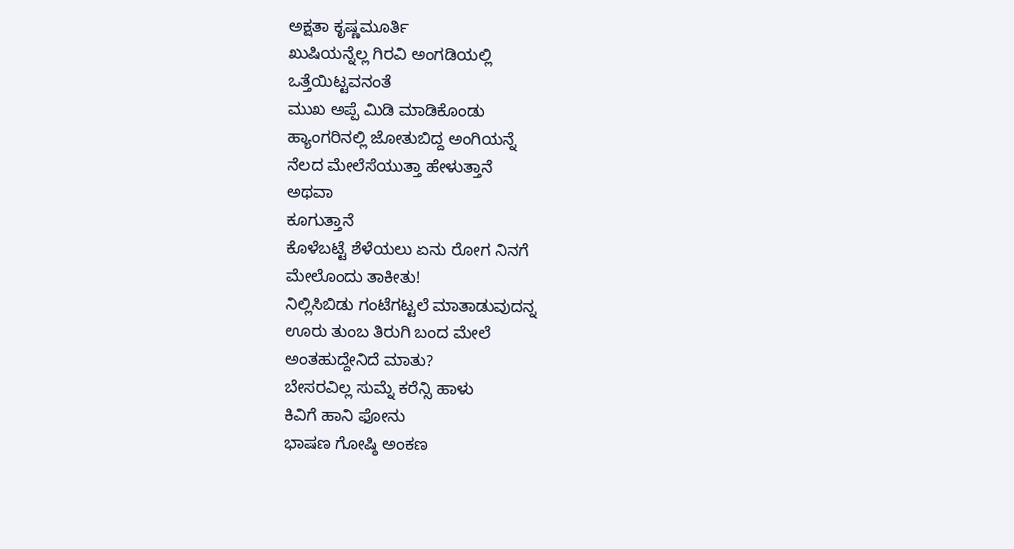ಅಕ್ಷತಾ ಕೃಷ್ಣಮೂರ್ತಿ
ಖುಷಿಯನ್ನೆಲ್ಲ ಗಿರವಿ ಅಂಗಡಿಯಲ್ಲಿ
ಒತ್ತೆಯಿಟ್ಟವನಂತೆ
ಮುಖ ಅಪ್ಪೆ ಮಿಡಿ ಮಾಡಿಕೊಂಡು
ಹ್ಯಾಂಗರಿನಲ್ಲಿ ಜೋತುಬಿದ್ದ ಅಂಗಿಯನ್ನೆ
ನೆಲದ ಮೇಲೆಸೆಯುತ್ತಾ ಹೇಳುತ್ತಾನೆ
ಅಥವಾ
ಕೂಗುತ್ತಾನೆ
ಕೊಳೆಬಟ್ಟೆ ಶೆಳೆಯಲು ಏನು ರೋಗ ನಿನಗೆ
ಮೇಲೊಂದು ತಾಕೀತು!
ನಿಲ್ಲಿಸಿಬಿಡು ಗಂಟೆಗಟ್ಟಲೆ ಮಾತಾಡುವುದನ್ನ
ಊರು ತುಂಬ ತಿರುಗಿ ಬಂದ ಮೇಲೆ
ಅಂತಹುದ್ದೇನಿದೆ ಮಾತು?
ಬೇಸರವಿಲ್ಲ ಸುಮ್ನೆ ಕರೆನ್ಸಿ ಹಾಳು
ಕಿವಿಗೆ ಹಾನಿ ಫೋನು
ಭಾಷಣ ಗೋಷ್ಠಿ ಅಂಕಣ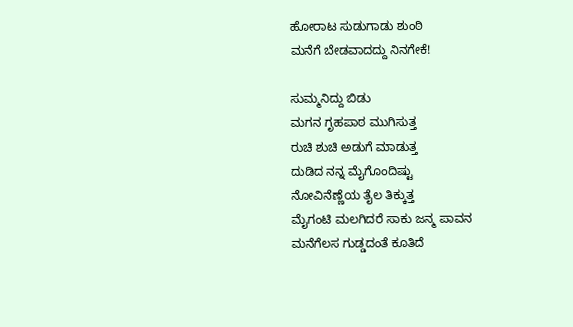ಹೋರಾಟ ಸುಡುಗಾಡು ಶುಂಠಿ
ಮನೆಗೆ ಬೇಡವಾದದ್ದು ನಿನಗೇಕೆ!

ಸುಮ್ಮನಿದ್ದು ಬಿಡು
ಮಗನ ಗೃಹಪಾಠ ಮುಗಿಸುತ್ತ
ರುಚಿ ಶುಚಿ ಅಡುಗೆ ಮಾಡುತ್ತ
ದುಡಿದ ನನ್ನ ಮೈಗೊಂದಿಷ್ಟು
ನೋವಿನೆಣ್ಣೆಯ ತೈಲ ತಿಕ್ಕುತ್ತ
ಮೈಗಂಟಿ ಮಲಗಿದರೆ ಸಾಕು ಜನ್ಮ ಪಾವನ
ಮನೆಗೆಲಸ ಗುಡ್ಡದಂತೆ ಕೂತಿದೆ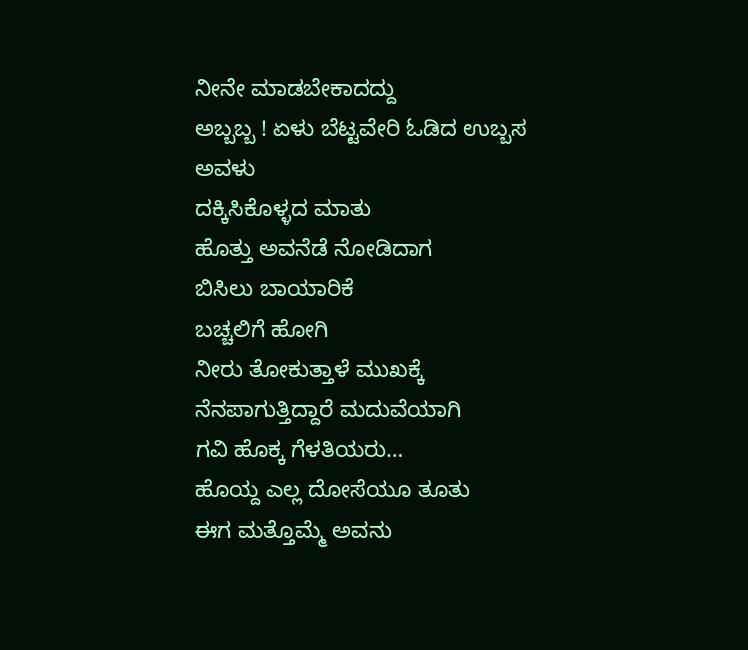ನೀನೇ ಮಾಡಬೇಕಾದದ್ದು
ಅಬ್ಬಬ್ಬ ! ಏಳು ಬೆಟ್ಟವೇರಿ ಓಡಿದ ಉಬ್ಬಸ
ಅವಳು
ದಕ್ಕಿಸಿಕೊಳ್ಳದ ಮಾತು
ಹೊತ್ತು ಅವನೆಡೆ ನೋಡಿದಾಗ
ಬಿಸಿಲು ಬಾಯಾರಿಕೆ
ಬಚ್ಚಲಿಗೆ ಹೋಗಿ
ನೀರು ತೋಕುತ್ತಾಳೆ ಮುಖಕ್ಕೆ
ನೆನಪಾಗುತ್ತಿದ್ದಾರೆ ಮದುವೆಯಾಗಿ
ಗವಿ ಹೊಕ್ಕ ಗೆಳತಿಯರು…
ಹೊಯ್ದ ಎಲ್ಲ ದೋಸೆಯೂ ತೂತು
ಈಗ ಮತ್ತೊಮ್ಮೆ ಅವನು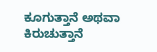ಕೂಗುತ್ತಾನೆ ಅಥವಾ ಕಿರುಚುತ್ತಾನೆ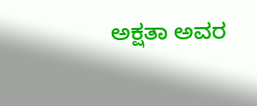ಅಕ್ಷತಾ ಅವರ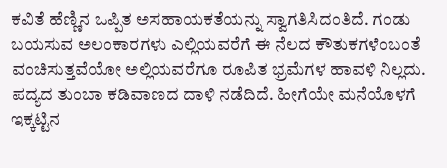ಕವಿತೆ ಹೆಣ್ಣಿನ ಒಪ್ಪಿತ ಅಸಹಾಯಕತೆಯನ್ನು ಸ್ವಾಗತಿಸಿದಂತಿದೆ. ಗಂಡು ಬಯಸುವ ಅಲಂಕಾರಗಳು ಎಲ್ಲಿಯವರೆಗೆ ಈ ನೆಲದ ಕೌತುಕಗಳೆಂಬಂತೆ ವಂಚಿಸುತ್ತವೆಯೋ ಅಲ್ಲಿಯವರೆಗೂ ರೂಪಿತ ಭ್ರಮೆಗಳ ಹಾವಳಿ ನಿಲ್ಲದು. ಪದ್ಯದ ತುಂಬಾ ಕಡಿವಾಣದ ದಾಳಿ ನಡೆದಿದೆ. ಹೀಗೆಯೇ ಮನೆಯೊಳಗೆ ಇಕ್ಕಟ್ಟಿನ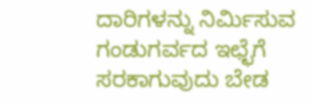ದಾರಿಗಳನ್ನು ನಿರ್ಮಿಸುವ ಗಂಡುಗರ್ವದ ಇಛ್ಛೆಗೆ ಸರಕಾಗುವುದು ಬೇಡ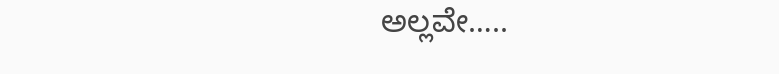ಅಲ್ಲವೇ…..